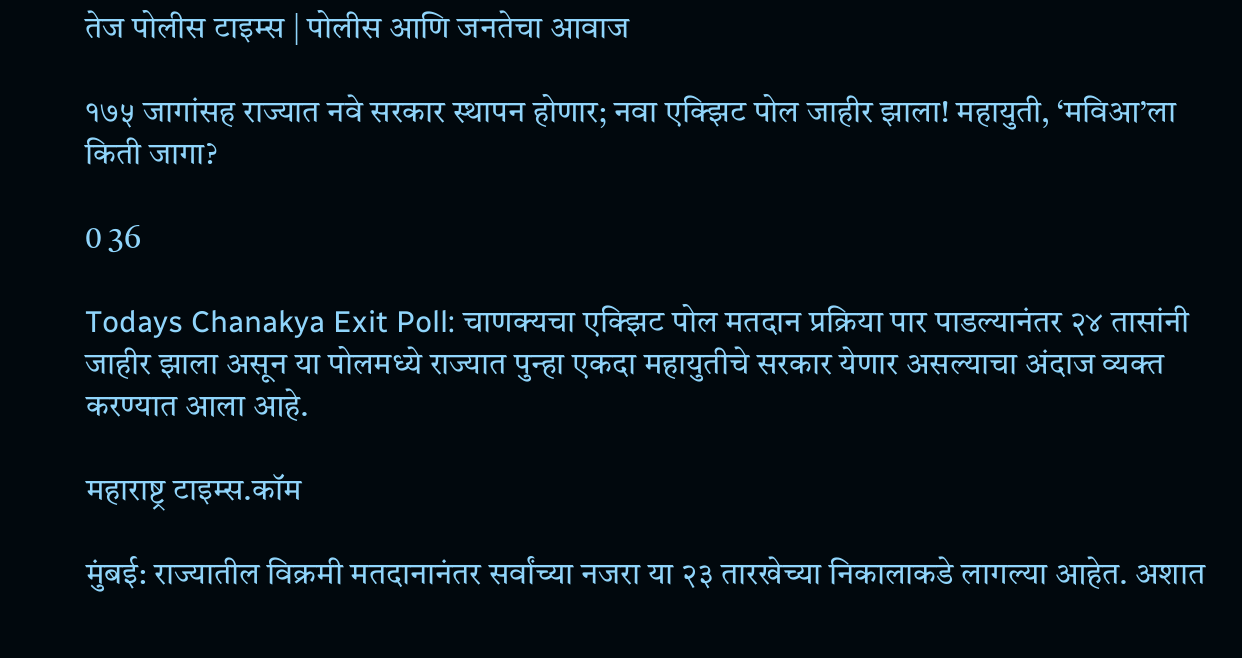तेज पोलीस टाइम्स | पोलीस आणि जनतेचा आवाज

१७५ जागांसह राज्यात नवे सरकार स्थापन होणार; नवा एक्झिट पोल जाहीर झाला! महायुती, ‘मविआ’ला किती जागा?

0 36

Todays Chanakya Exit Poll: चाणक्यचा एक्झिट पोल मतदान प्रक्रिया पार पाडल्यानंतर २४ तासांनी जाहीर झाला असून या पोलमध्ये राज्यात पुन्हा एकदा महायुतीचे सरकार येणार असल्याचा अंदाज व्यक्त करण्यात आला आहे.

महाराष्ट्र टाइम्स.कॉम

मुंबई: राज्यातील विक्रमी मतदानानंतर सर्वांच्या नजरा या २३ तारखेच्या निकालाकडे लागल्या आहेत. अशात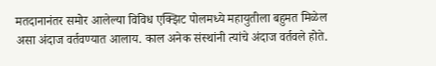मतदानानंतर समोर आलेल्या विविध एक्झिट पोलमध्ये महायुतीला बहुमत मिळेल असा अंदाज वर्तवण्यात आलाय. काल अनेक संस्थांनी त्यांचे अंदाज वर्तवले होते.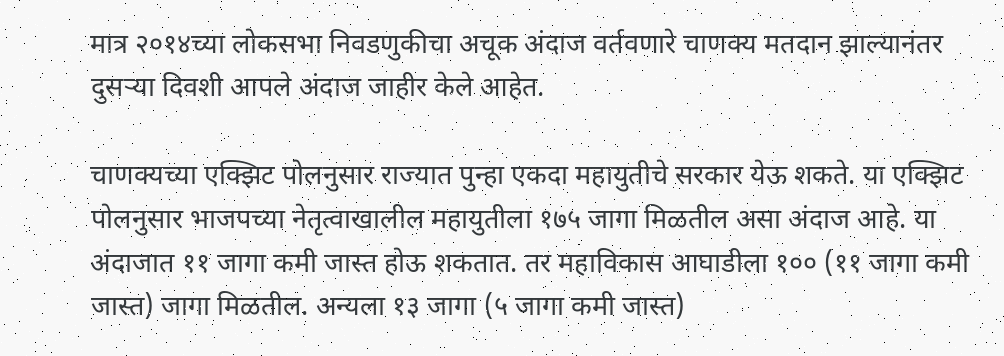मात्र २०१४च्या लोकसभा निवडणुकीचा अचूक अंदाज वर्तवणारे चाणक्य मतदान झाल्यानंतर दुसऱ्या दिवशी आपले अंदाज जाहीर केले आहेत.

चाणक्यच्या एक्झिट पोलनुसार राज्यात पुन्हा एकदा महायुतीचे सरकार येऊ शकते. या एक्झिट पोलनुसार भाजपच्या नेतृत्वाखालील महायुतीला १७५ जागा मिळतील असा अंदाज आहे. या अंदाजात ११ जागा कमी जास्त होऊ शकतात. तर महाविकास आघाडीला १०० (११ जागा कमी जास्त) जागा मिळतील. अन्यला १३ जागा (५ जागा कमी जास्त)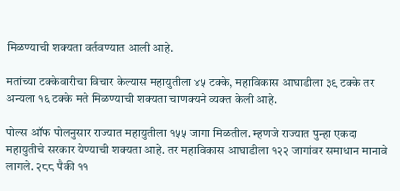मिळण्याची शक्यता वर्तवण्यात आली आहे.

मतांच्या टक्केवारीचा विचार केल्यास महायुतीला ४५ टक्के, महाविकास आघाडीला ३९ टक्के तर अन्यला १६ टक्के मते मिळण्याची शक्यता चाणक्यने व्यक्त केली आहे.

पोल्स ऑफ पोलनुसार राज्यात महायुतीला १५५ जागा मिळतील. म्हणजे राज्यात पुन्हा एकदा महायुतीचे सरकार येण्याची शक्यता आहे. तर महाविकास आघाडीला १२२ जागांवर समाधान मानावे लागले. २८८ पैकी ११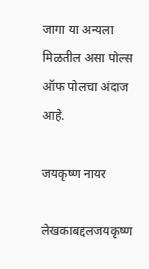जागा या अन्यला मिळतील असा पोल्स ऑफ पोलचा अंदाज आहे.

जयकृष्ण नायर

लेखकाबद्दलजयकृष्ण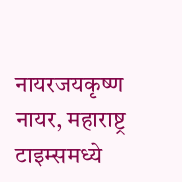नायरजयकृष्ण नायर, महाराष्ट्र टाइम्समध्ये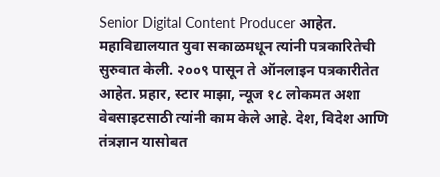Senior Digital Content Producer आहेत. महाविद्यालयात युवा सकाळमधून त्यांनी पत्रकारितेची सुरुवात केली. २००९ पासून ते ऑनलाइन पत्रकारीतेत आहेत. प्रहार, स्टार माझा, न्यूज १८ लोकमत अशा वेबसाइटसाठी त्यांनी काम केले आहे. देश, विदेश आणि तंत्रज्ञान यासोबत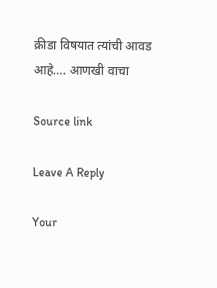क्रीडा विषयात त्यांची आवड आहे…. आणखी वाचा

Source link

Leave A Reply

Your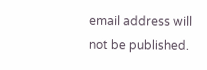email address will not be published.